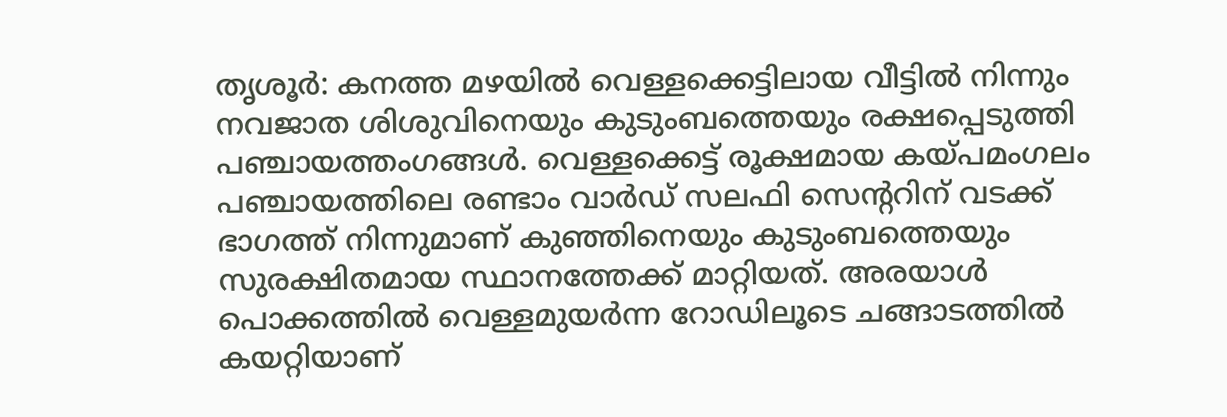തൃശൂർ: കനത്ത മഴയിൽ വെള്ളക്കെട്ടിലായ വീട്ടിൽ നിന്നും നവജാത ശിശുവിനെയും കുടുംബത്തെയും രക്ഷപ്പെടുത്തി പഞ്ചായത്തംഗങ്ങൾ. വെള്ളക്കെട്ട് രൂക്ഷമായ കയ്പമംഗലം പഞ്ചായത്തിലെ രണ്ടാം വാർഡ് സലഫി സെന്ററിന് വടക്ക് ഭാഗത്ത് നിന്നുമാണ് കുഞ്ഞിനെയും കുടുംബത്തെയും സുരക്ഷിതമായ സ്ഥാനത്തേക്ക് മാറ്റിയത്. അരയാൾ പൊക്കത്തിൽ വെള്ളമുയർന്ന റോഡിലൂടെ ചങ്ങാടത്തിൽ കയറ്റിയാണ്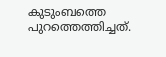കുടുംബത്തെ പുറത്തെത്തിച്ചത്.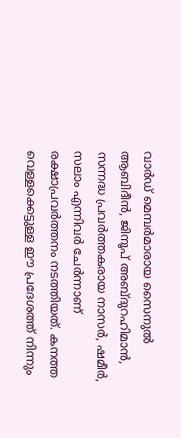വാർഡ് മെമ്പർമാരായ സൈനുൽ ആബിദീൻ, ജിനൂപ് അബ്ദുറഹിമാൻ, സന്നദ്ധ പ്രവർത്തകരായ നാസർ, ഷമീർ, സലാം എന്നിവർ ചേർന്നാണ് രക്ഷാപ്രവർത്തനം നടത്തിയത്. കനത്ത വെള്ളക്കെട്ടുള്ള ഈ പ്രദേശത്ത് നിന്നും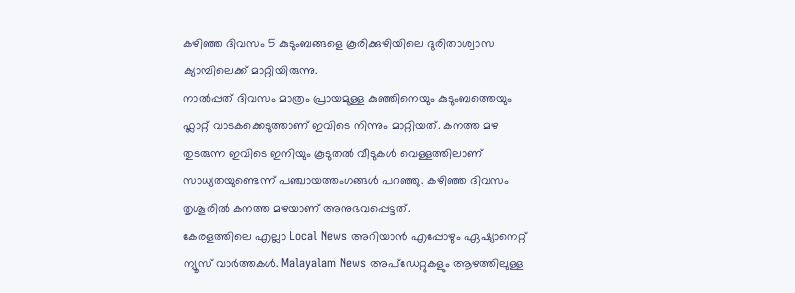കഴിഞ്ഞ ദിവസം 5 കുടുംബങ്ങളെ കൂരിക്കുഴിയിലെ ദുരിതാശ്വാസ ക്യാമ്പിലെക്ക് മാറ്റിയിരുന്നു.
നാൽപ്പത് ദിവസം മാത്രം പ്രായമുള്ള കുഞ്ഞിനെയും കുടുംബത്തെയും ഫ്ലാറ്റ് വാടകക്കെടുത്താണ് ഇവിടെ നിന്നും മാറ്റിയത്. കനത്ത മഴ തുടരുന്ന ഇവിടെ ഇനിയും കൂടുതൽ വീടുകൾ വെള്ളത്തിലാണ് സാധ്യതയുണ്ടെന്ന് പഞ്ചായത്തംഗങ്ങൾ പറഞ്ഞു. കഴിഞ്ഞ ദിവസം തൃശൂരിൽ കനത്ത മഴയാണ് അനുഭവപ്പെട്ടത്.
കേരളത്തിലെ എല്ലാ Local News അറിയാൻ എപ്പോഴും ഏഷ്യാനെറ്റ് ന്യൂസ് വാർത്തകൾ. Malayalam News അപ്ഡേറ്റുകളും ആഴത്തിലുള്ള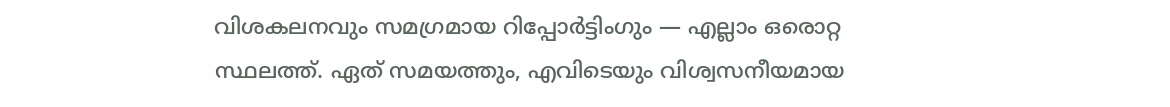വിശകലനവും സമഗ്രമായ റിപ്പോർട്ടിംഗും — എല്ലാം ഒരൊറ്റ സ്ഥലത്ത്. ഏത് സമയത്തും, എവിടെയും വിശ്വസനീയമായ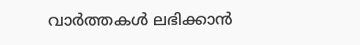വാർത്തകൾ ലഭിക്കാൻ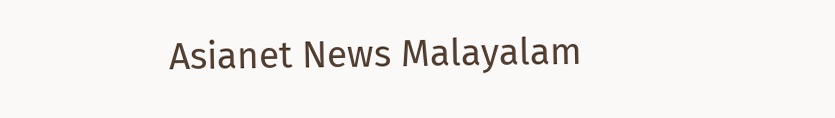Asianet News Malayalam